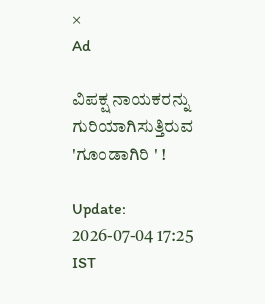×
Ad

ವಿಪಕ್ಷ ನಾಯಕರನ್ನು ಗುರಿಯಾಗಿಸುತ್ತಿರುವ 'ಗೂಂಡಾಗಿರಿ ' !

Update: 2026-07-04 17:25 IST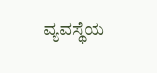ವ್ಯವಸ್ಥೆಯ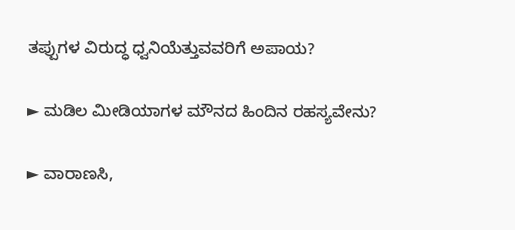ತಪ್ಪುಗಳ ವಿರುದ್ಧ ಧ್ವನಿಯೆತ್ತುವವರಿಗೆ ಅಪಾಯ?

► ಮಡಿಲ ಮೀಡಿಯಾಗಳ ಮೌನದ ಹಿಂದಿನ ರಹಸ್ಯವೇನು?

► ವಾರಾಣಸಿ,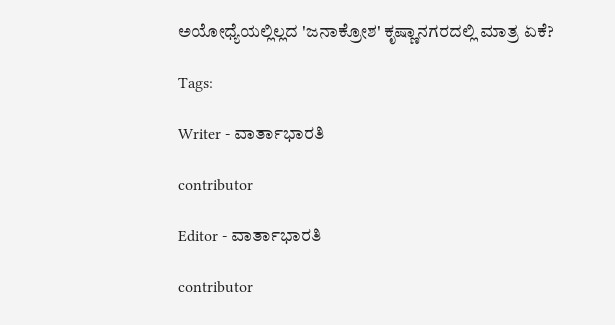ಅಯೋಧ್ಯೆಯಲ್ಲಿಲ್ಲದ 'ಜನಾಕ್ರೋಶ' ಕೃಷ್ಣಾನಗರದಲ್ಲಿ ಮಾತ್ರ ಏಕೆ?

Tags:

Writer - ವಾರ್ತಾಭಾರತಿ

contributor

Editor - ವಾರ್ತಾಭಾರತಿ

contributor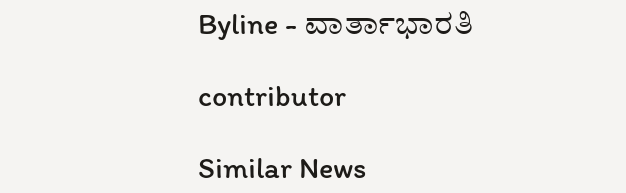Byline - ವಾರ್ತಾಭಾರತಿ

contributor

Similar News